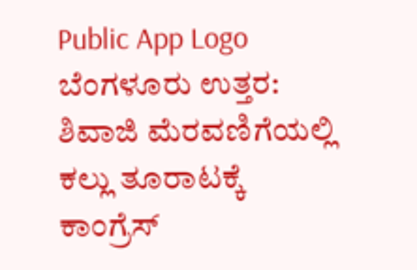Public App Logo
ಬೆಂಗಳೂರು ಉತ್ತರ: ಶಿವಾಜಿ ಮೆರವಣಿಗೆಯಲ್ಲಿ ಕಲ್ಲು ತೂರಾಟಕ್ಕೆ ಕಾಂಗ್ರೆಸ್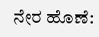ನೇರ ಹೊಣೆ: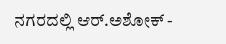ನಗರದಲ್ಲಿ ಆರ್.ಅಶೋಕ್ -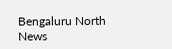Bengaluru North News